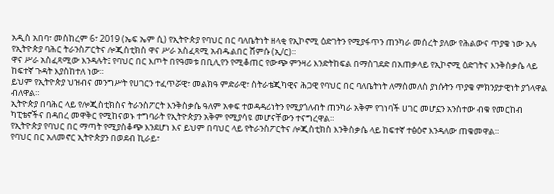አዲስ አበባ፣ መስከረም 6፣ 2019 (ኤፍ ኤም ሲ) የኢትዮጵያ የባህር በር ባለቤትነት ዘላቂ የኢኮኖሚ ዕድገትን የሚያፋጥን ጠንካራ መሰረት ያለው የሕልውና ጥያቄ ነው አሉ የኢትዮጵያ ባሕር ትራንስፖርትና ሎጂስቲክስ ዋና ሥራ አስፈጻሚ አብዱልበር ሸምሱ (ኢ/ር)።
ዋና ሥራ አስፈጻሚው እንዳሉት፤ የባህር በር እጦት በየዓመቱ በቢሊየን የሚቆጠር የውጭ ምንዛሪ እንድትከፍል በማስገደድ በአጠቃላይ የኢኮኖሚ ዕድገትና እንቅስቃሴ ላይ ከፍተኛ ጉዳት እያስከተለ ነው።
ይህም የኢትዮጵያ ህዝብና መንግሥት የሀገርን ተፈጥሯዊ፣ መልክዓ ምድራዊ፣ ስትራቴጂካዊና ሕጋዊ የባህር በር ባለቤትነት ለማስመለስ ያነሱትን ጥያቄ ምክንያታዊነት ያጎላዋል ብለዋል።
ኢትዮጵያ በባሕር ላይ የሎጂስቲክስና ትራንስፖርት እንቅስቃሴ ዓለም አቀፍ ተወዳዳሪነትን የሚያጎለብት ጠንካራ አቅም የገነባች ሀገር መሆኗን አንስተው ብቁ የመርከብ ካፒቴኖችና በዳበረ መዋቅር የሚከናወኑ ተግባራት የኢትዮጵያን አቅም የሚያሳዩ መሆናቸውን ተናግረዋል።
የኢትዮጵያ የባህር በር ማጣት የሚያስቆጭ እንደሆነ እና ይህም በባህር ላይ የትራንስፖርትና ሎጂስቲክስ እንቅስቃሴ ላይ ከፍተኛ ተፅዕኖ እንዳለው ጠቁመዋል።
የባህር በር አለመኖር ኢትዮጵያን በወደብ ኪራይ፣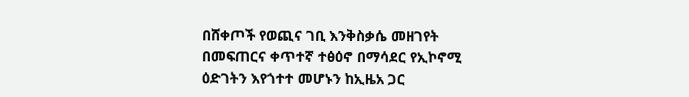በሸቀጦች የወጪና ገቢ እንቅስቃሴ መዘገየት በመፍጠርና ቀጥተኛ ተፅዕኖ በማሳደር የኢኮኖሚ ዕድገትን እየጎተተ መሆኑን ከኢዜአ ጋር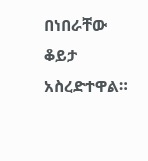በነበራቸው ቆይታ አስረድተዋል።